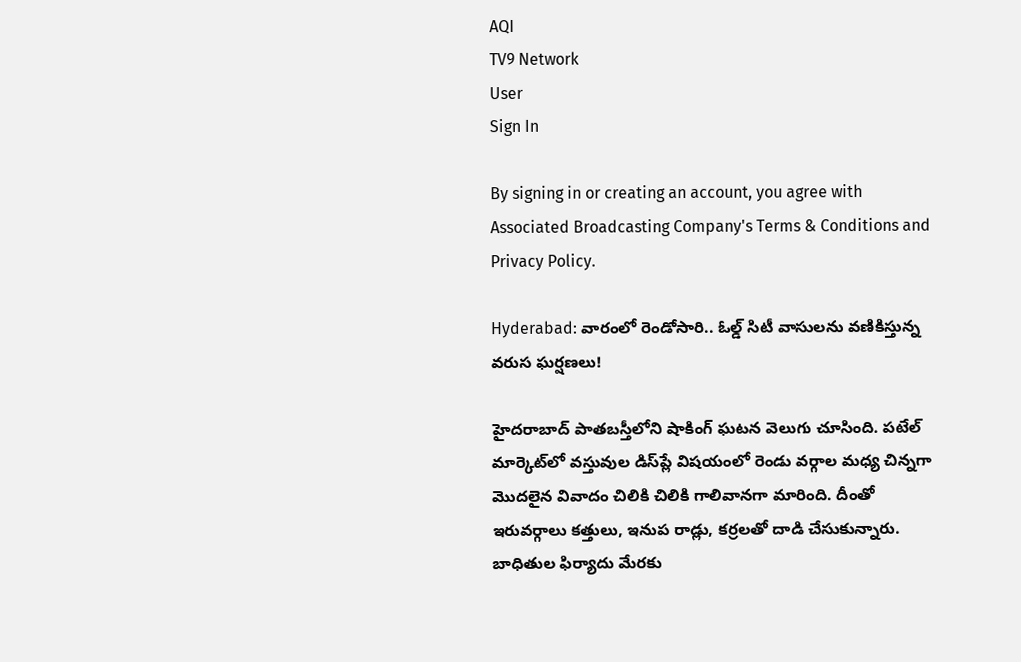AQI
TV9 Network
User
Sign In

By signing in or creating an account, you agree with Associated Broadcasting Company's Terms & Conditions and Privacy Policy.

Hyderabad: వారంలో రెండోసారి.. ఓల్డ్‌ సిటీ వాసులను వణికిస్తున్న వరుస ఘర్షణలు!

హైదరాబాద్ పాతబస్తీలోని షాకింగ్ ఘటన వెలుగు చూసింది. పటేల్ మార్కెట్‌లో వస్తువుల డిస్‌ప్లే విషయంలో రెండు వర్గాల మధ్య చిన్నగా మొదలైన వివాదం చిలికి చిలికి గాలివానగా మారింది. దీంతో ఇరువర్గాలు కత్తులు, ఇనుప రాడ్లు, కర్రలతో దాడి చేసుకున్నారు. బాధితుల ఫిర్యాదు మేరకు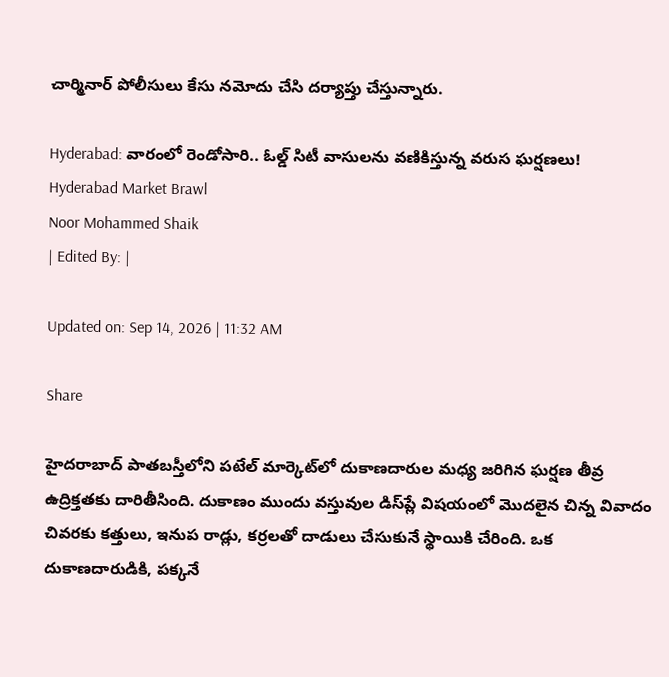చార్మినార్ పోలీసులు కేసు నమోదు చేసి దర్యాప్తు చేస్తున్నారు.

Hyderabad: వారంలో రెండోసారి.. ఓల్డ్‌ సిటీ వాసులను వణికిస్తున్న వరుస ఘర్షణలు!
Hyderabad Market Brawl
Noor Mohammed Shaik
| Edited By: |

Updated on: Sep 14, 2026 | 11:32 AM

Share

హైదరాబాద్ పాతబస్తీలోని పటేల్ మార్కెట్‌లో దుకాణదారుల మధ్య జరిగిన ఘర్షణ తీవ్ర ఉద్రిక్తతకు దారితీసింది. దుకాణం ముందు వస్తువుల డిస్‌ప్లే విషయంలో మొదలైన చిన్న వివాదం చివరకు కత్తులు, ఇనుప రాడ్లు, కర్రలతో దాడులు చేసుకునే స్థాయికి చేరింది. ఒక దుకాణదారుడికి, పక్కనే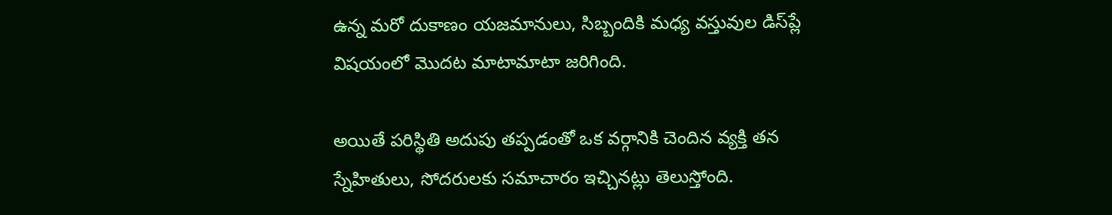ఉన్న మరో దుకాణం యజమానులు, సిబ్బందికి మధ్య వస్తువుల డిస్‌ప్లే విషయంలో మొదట మాటామాటా జరిగింది.

అయితే పరిస్థితి అదుపు తప్పడంతో ఒక వర్గానికి చెందిన వ్యక్తి తన స్నేహితులు, సోదరులకు సమాచారం ఇచ్చినట్లు తెలుస్తోంది.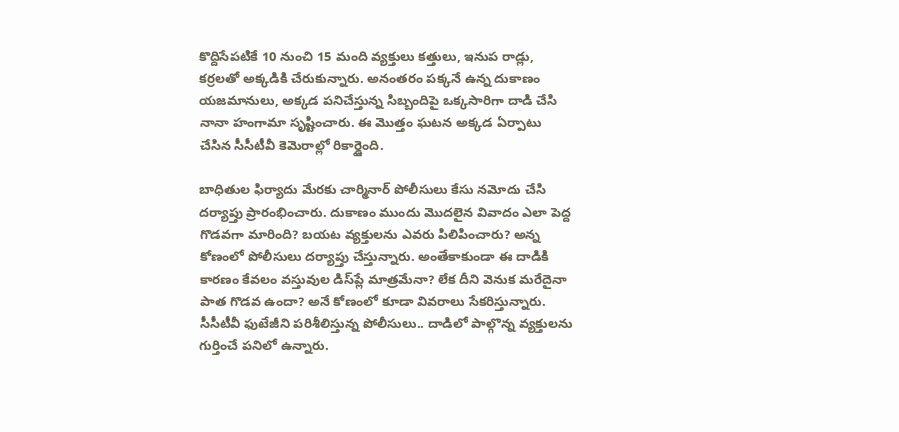కొద్దిసేపటికే 10 నుంచి 15 మంది వ్యక్తులు కత్తులు, ఇనుప రాడ్లు, కర్రలతో అక్కడికి చేరుకున్నారు. అనంతరం పక్కనే ఉన్న దుకాణం యజమానులు, అక్కడ పనిచేస్తున్న సిబ్బందిపై ఒక్కసారిగా దాడి చేసి నానా హంగామా సృష్టించారు. ఈ మొత్తం ఘటన అక్కడ ఏర్పాటు చేసిన సీసీటీవీ కెమెరాల్లో రికార్డైంది.

బాధితుల ఫిర్యాదు మేరకు చార్మినార్ పోలీసులు కేసు నమోదు చేసి దర్యాప్తు ప్రారంభించారు. దుకాణం ముందు మొదలైన వివాదం ఎలా పెద్ద గొడవగా మారింది? బయట వ్యక్తులను ఎవరు పిలిపించారు? అన్న కోణంలో పోలీసులు దర్యాప్తు చేస్తున్నారు. అంతేకాకుండా ఈ దాడికి కారణం కేవలం వస్తువుల డిస్‌ప్లే మాత్రమేనా? లేక దీని వెనుక మరేదైనా పాత గొడవ ఉందా? అనే కోణంలో కూడా వివరాలు సేకరిస్తున్నారు. సీసీటీవీ ఫుటేజీని పరిశీలిస్తున్న పోలీసులు.. దాడిలో పాల్గొన్న వ్యక్తులను గుర్తించే పనిలో ఉన్నారు.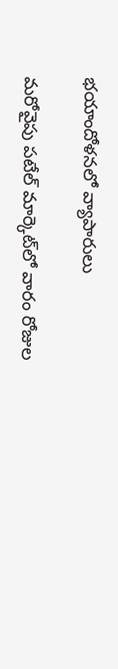భయాందోళనలో వ్యాపారులు

మరోవైపు పటేల్ మార్కెట్‌లో వారం రోజుల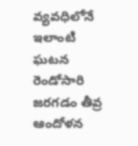వ్యవధిలోనే ఇలాంటి ఘటన రెండోసారి జరగడం తీవ్ర ఆందోళన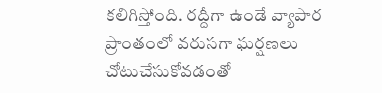కలిగిస్తోంది. రద్దీగా ఉండే వ్యాపార ప్రాంతంలో వరుసగా ఘర్షణలు చోటుచేసుకోవడంతో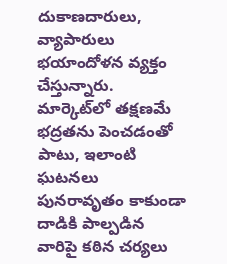దుకాణదారులు, వ్యాపారులు భయాందోళన వ్యక్తం చేస్తున్నారు. మార్కెట్‌లో తక్షణమే భద్రతను పెంచడంతో పాటు, ఇలాంటి ఘటనలు పునరావృతం కాకుండా దాడికి పాల్పడిన వారిపై కఠిన చర్యలు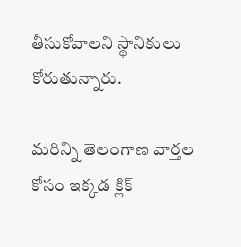తీసుకోవాలని స్థానికులు కోరుతున్నారు.

మరిన్ని తెలంగాణ వార్తల కోసం ఇక్కడ క్లిక్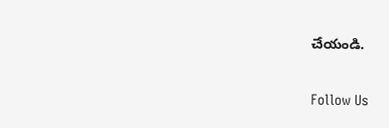చేయండి.

Follow Us